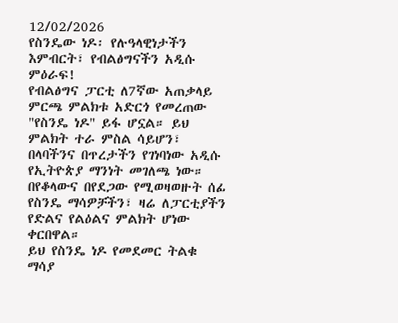12/02/2026
የስንዴው ነዶ፡ የሉዓላዊነታችን እምብርት፣ የብልፅግናችን አዲሱ ምዕራፍ!
የብልፅግና ፓርቲ ለ7ኛው አጠቃላይ ምርጫ ምልክቱ አድርጎ የመረጠው "የስንዴ ነዶ" ይፋ ሆኗል። ይህ ምልክት ተራ ምስል ሳይሆን፣ በላባችንና በጥረታችን የገነባነው አዲሱ የኢትዮጵያ ማንነት መገለጫ ነው። በየቆላውና በየደጋው የሚወዛወዙት ሰፊ የስንዴ ማሳዎቻችን፣ ዛሬ ለፓርቲያችን የድልና የልዕልና ምልክት ሆነው ቀርበዋል።
ይህ የስንዴ ነዶ የመደመር ትልቁ ማሳያ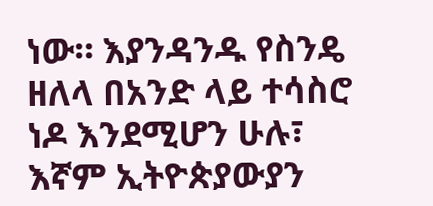ነው። እያንዳንዱ የስንዴ ዘለላ በአንድ ላይ ተሳስሮ ነዶ እንደሚሆን ሁሉ፣ እኛም ኢትዮጵያውያን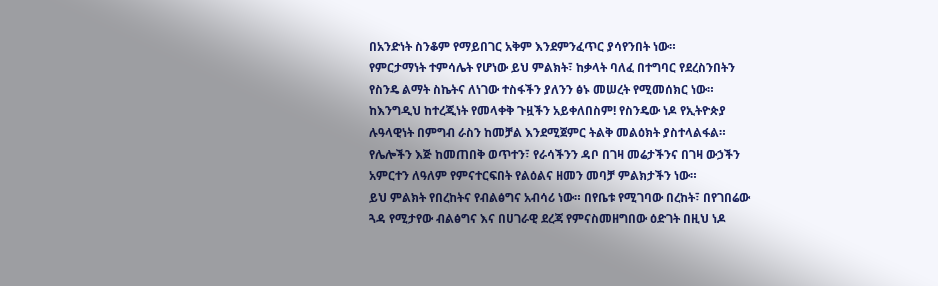በአንድነት ስንቆም የማይበገር አቅም እንደምንፈጥር ያሳየንበት ነው።
የምርታማነት ተምሳሌት የሆነው ይህ ምልክት፣ ከቃላት ባለፈ በተግባር የደረስንበትን የስንዴ ልማት ስኬትና ለነገው ተስፋችን ያለንን ፅኑ መሠረት የሚመሰክር ነው።
ከእንግዲህ ከተረጂነት የመላቀቅ ጉዟችን አይቀለበስም! የስንዴው ነዶ የኢትዮጵያ ሉዓላዊነት በምግብ ራስን ከመቻል እንደሚጀምር ትልቅ መልዕክት ያስተላልፋል።
የሌሎችን እጅ ከመጠበቅ ወጥተን፣ የራሳችንን ዳቦ በገዛ መሬታችንና በገዛ ውኃችን አምርተን ለዓለም የምናተርፍበት የልዕልና ዘመን መባቻ ምልክታችን ነው።
ይህ ምልክት የበረከትና የብልፅግና አብሳሪ ነው። በየቤቱ የሚገባው በረከት፣ በየገበሬው ጓዳ የሚታየው ብልፅግና እና በሀገራዊ ደረጃ የምናስመዘግበው ዕድገት በዚህ ነዶ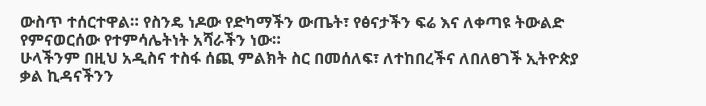ውስጥ ተሰርተዋል። የስንዴ ነዶው የድካማችን ውጤት፣ የፅናታችን ፍሬ እና ለቀጣዩ ትውልድ የምናወርሰው የተምሳሌትነት አሻራችን ነው።
ሁላችንም በዚህ አዲስና ተስፋ ሰጪ ምልክት ስር በመሰለፍ፣ ለተከበረችና ለበለፀገች ኢትዮጵያ ቃል ኪዳናችንን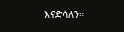እናድሳለን።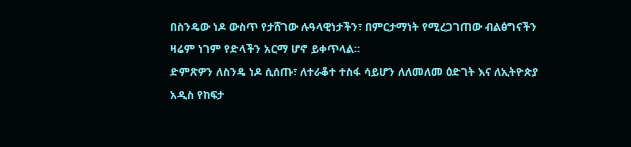በስንዴው ነዶ ውስጥ የታሸገው ሉዓላዊነታችን፣ በምርታማነት የሚረጋገጠው ብልፅግናችን ዛሬም ነገም የድላችን አርማ ሆኖ ይቀጥላል።
ድምጽዎን ለስንዴ ነዶ ሲሰጡ፣ ለተራቆተ ተስፋ ሳይሆን ለለመለመ ዕድገት እና ለኢትዮጵያ አዲስ የከፍታ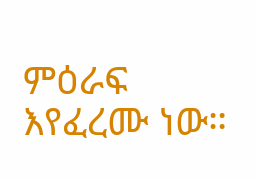ምዕራፍ እየፈረሙ ነው።